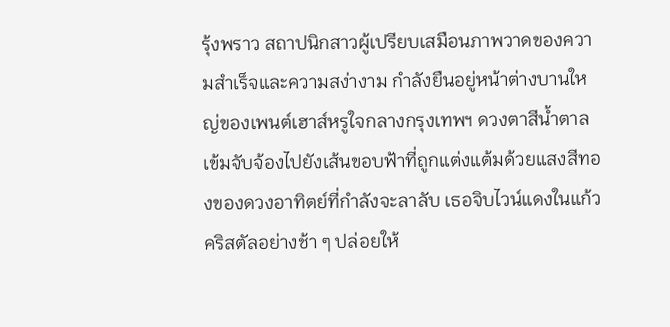รุ้งพราว สถาปนิกสาวผู้เปรียบเสมือนภาพวาดของความสำเร็จและความสง่างาม กำลังยืนอยู่หน้าต่างบานใหญ่ของเพนต์เฮาส์หรูใจกลางกรุงเทพฯ ดวงตาสีน้ำตาลเข้มจับจ้องไปยังเส้นขอบฟ้าที่ถูกแต่งแต้มด้วยแสงสีทองของดวงอาทิตย์ที่กำลังจะลาลับ เธอจิบไวน์แดงในแก้วคริสตัลอย่างช้า ๆ ปล่อยให้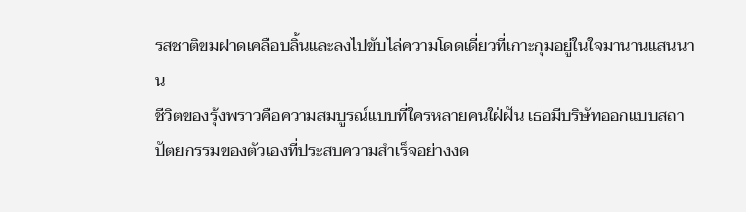รสชาติขมฝาดเคลือบลิ้นและลงไปขับไล่ความโดดเดี่ยวที่เกาะกุมอยู่ในใจมานานแสนนาน
ชีวิตของรุ้งพราวคือความสมบูรณ์แบบที่ใครหลายคนใฝ่ฝัน เธอมีบริษัทออกแบบสถาปัตยกรรมของตัวเองที่ประสบความสำเร็จอย่างงด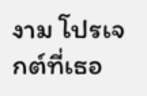งาม โปรเจกต์ที่เธอ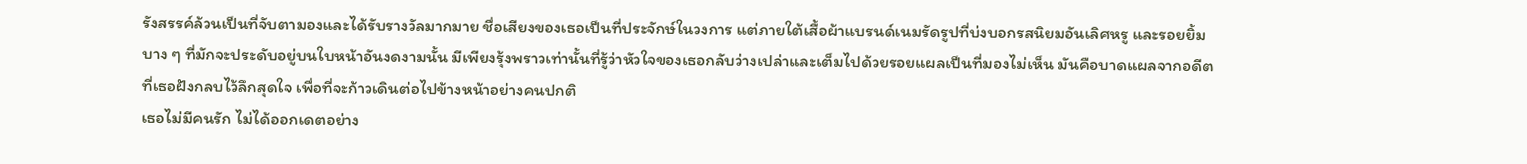รังสรรค์ล้วนเป็นที่จับตามองและได้รับรางวัลมากมาย ชื่อเสียงของเธอเป็นที่ประจักษ์ในวงการ แต่ภายใต้เสื้อผ้าแบรนด์เนมรัดรูปที่บ่งบอกรสนิยมอันเลิศหรู และรอยยิ้มบาง ๆ ที่มักจะประดับอยู่บนใบหน้าอันงดงามนั้น มีเพียงรุ้งพราวเท่านั้นที่รู้ว่าหัวใจของเธอกลับว่างเปล่าและเต็มไปด้วยรอยแผลเป็นที่มองไม่เห็น มันคือบาดแผลจากอดีตที่เธอฝังกลบไว้ลึกสุดใจ เพื่อที่จะก้าวเดินต่อไปข้างหน้าอย่างคนปกติ
เธอไม่มีคนรัก ไม่ได้ออกเดตอย่าง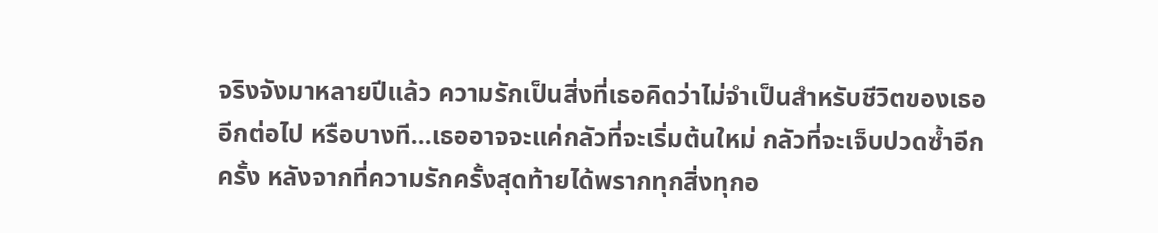จริงจังมาหลายปีแล้ว ความรักเป็นสิ่งที่เธอคิดว่าไม่จำเป็นสำหรับชีวิตของเธออีกต่อไป หรือบางที...เธออาจจะแค่กลัวที่จะเริ่มต้นใหม่ กลัวที่จะเจ็บปวดซ้ำอีกครั้ง หลังจากที่ความรักครั้งสุดท้ายได้พรากทุกสิ่งทุกอ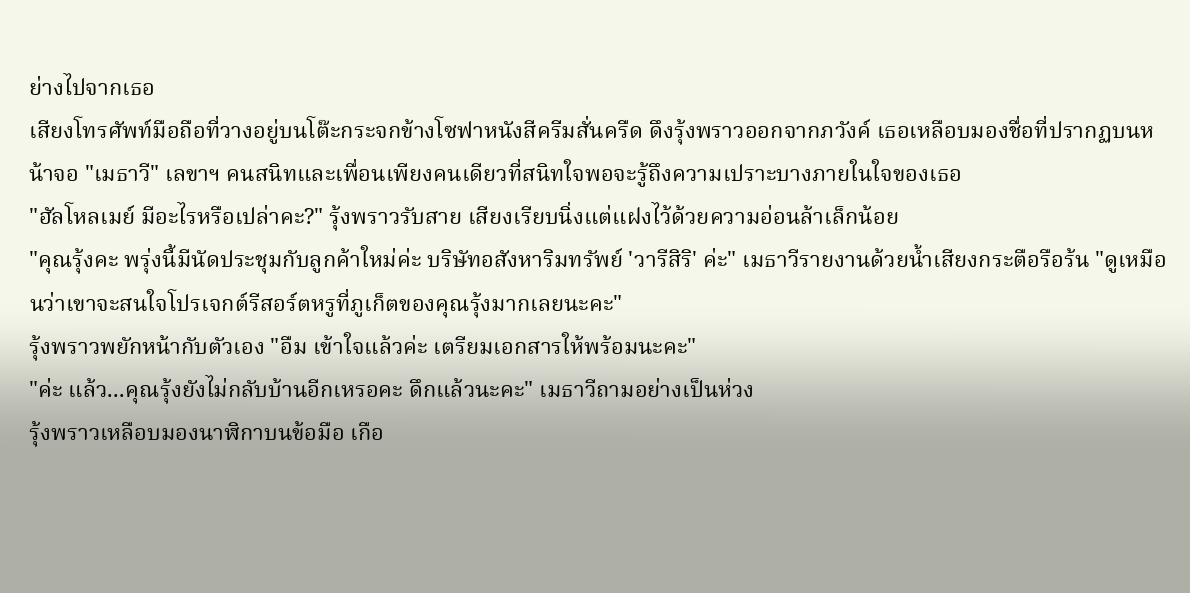ย่างไปจากเธอ
เสียงโทรศัพท์มือถือที่วางอยู่บนโต๊ะกระจกข้างโซฟาหนังสีครีมสั่นครืด ดึงรุ้งพราวออกจากภวังค์ เธอเหลือบมองชื่อที่ปรากฏบนหน้าจอ "เมธาวี" เลขาฯ คนสนิทและเพื่อนเพียงคนเดียวที่สนิทใจพอจะรู้ถึงความเปราะบางภายในใจของเธอ
"ฮัลโหลเมย์ มีอะไรหรือเปล่าคะ?" รุ้งพราวรับสาย เสียงเรียบนิ่งแต่แฝงไว้ด้วยความอ่อนล้าเล็กน้อย
"คุณรุ้งคะ พรุ่งนี้มีนัดประชุมกับลูกค้าใหม่ค่ะ บริษัทอสังหาริมทรัพย์ 'วารีสิริ' ค่ะ" เมธาวีรายงานด้วยน้ำเสียงกระตือรือร้น "ดูเหมือนว่าเขาจะสนใจโปรเจกต์รีสอร์ตหรูที่ภูเก็ตของคุณรุ้งมากเลยนะคะ"
รุ้งพราวพยักหน้ากับตัวเอง "อืม เข้าใจแล้วค่ะ เตรียมเอกสารให้พร้อมนะคะ"
"ค่ะ แล้ว...คุณรุ้งยังไม่กลับบ้านอีกเหรอคะ ดึกแล้วนะคะ" เมธาวีถามอย่างเป็นห่วง
รุ้งพราวเหลือบมองนาฬิกาบนข้อมือ เกือ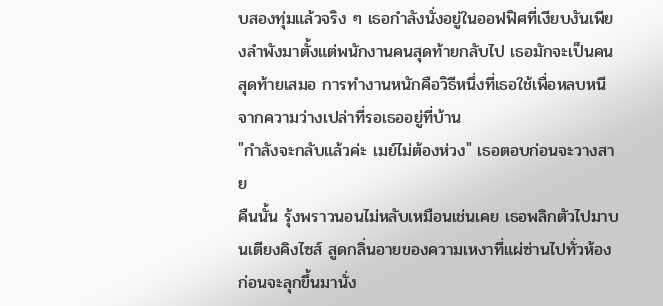บสองทุ่มแล้วจริง ๆ เธอกำลังนั่งอยู่ในออฟฟิศที่เงียบงันเพียงลำพังมาตั้งแต่พนักงานคนสุดท้ายกลับไป เธอมักจะเป็นคนสุดท้ายเสมอ การทำงานหนักคือวิธีหนึ่งที่เธอใช้เพื่อหลบหนีจากความว่างเปล่าที่รอเธออยู่ที่บ้าน
"กำลังจะกลับแล้วค่ะ เมย์ไม่ต้องห่วง" เธอตอบก่อนจะวางสาย
คืนนั้น รุ้งพราวนอนไม่หลับเหมือนเช่นเคย เธอพลิกตัวไปมาบนเตียงคิงไซส์ สูดกลิ่นอายของความเหงาที่แผ่ซ่านไปทั่วห้อง ก่อนจะลุกขึ้นมานั่ง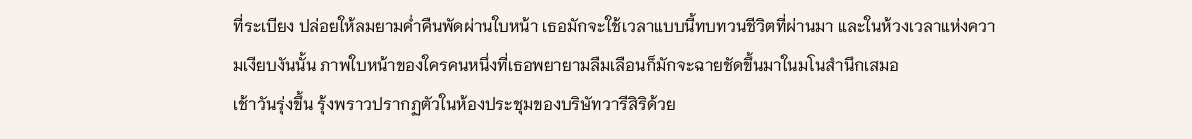ที่ระเบียง ปล่อยให้ลมยามค่ำคืนพัดผ่านใบหน้า เธอมักจะใช้เวลาแบบนี้ทบทวนชีวิตที่ผ่านมา และในห้วงเวลาแห่งความเงียบงันนั้น ภาพใบหน้าของใครคนหนึ่งที่เธอพยายามลืมเลือนก็มักจะฉายชัดขึ้นมาในมโนสำนึกเสมอ
เช้าวันรุ่งขึ้น รุ้งพราวปรากฏตัวในห้องประชุมของบริษัทวารีสิริด้วย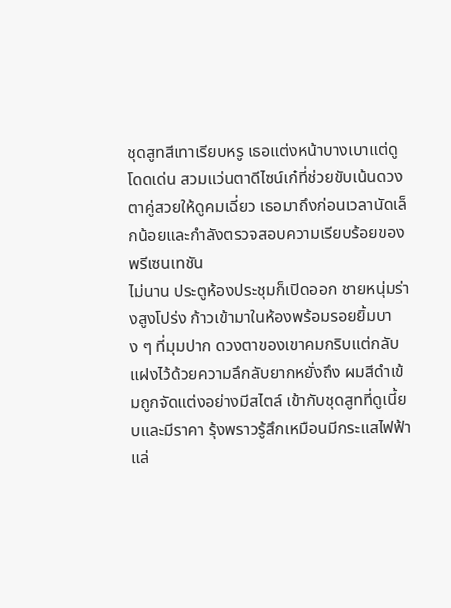ชุดสูทสีเทาเรียบหรู เธอแต่งหน้าบางเบาแต่ดูโดดเด่น สวมแว่นตาดีไซน์เก๋ที่ช่วยขับเน้นดวงตาคู่สวยให้ดูคมเฉี่ยว เธอมาถึงก่อนเวลานัดเล็กน้อยและกำลังตรวจสอบความเรียบร้อยของพรีเซนเทชัน
ไม่นาน ประตูห้องประชุมก็เปิดออก ชายหนุ่มร่างสูงโปร่ง ก้าวเข้ามาในห้องพร้อมรอยยิ้มบาง ๆ ที่มุมปาก ดวงตาของเขาคมกริบแต่กลับแฝงไว้ด้วยความลึกลับยากหยั่งถึง ผมสีดำเข้มถูกจัดแต่งอย่างมีสไตล์ เข้ากับชุดสูทที่ดูเนี้ยบและมีราคา รุ้งพราวรู้สึกเหมือนมีกระแสไฟฟ้าแล่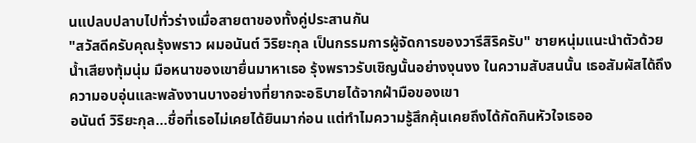นแปลบปลาบไปทั่วร่างเมื่อสายตาของทั้งคู่ประสานกัน
"สวัสดีครับคุณรุ้งพราว ผมอนันต์ วิริยะกุล เป็นกรรมการผู้จัดการของวารีสิริครับ" ชายหนุ่มแนะนำตัวด้วยน้ำเสียงทุ้มนุ่ม มือหนาของเขายื่นมาหาเธอ รุ้งพราวรับเชิญนั้นอย่างงุนงง ในความสับสนนั้น เธอสัมผัสได้ถึงความอบอุ่นและพลังงานบางอย่างที่ยากจะอธิบายได้จากฝ่ามือของเขา
อนันต์ วิริยะกุล...ชื่อที่เธอไม่เคยได้ยินมาก่อน แต่ทำไมความรู้สึกคุ้นเคยถึงได้กัดกินหัวใจเธออ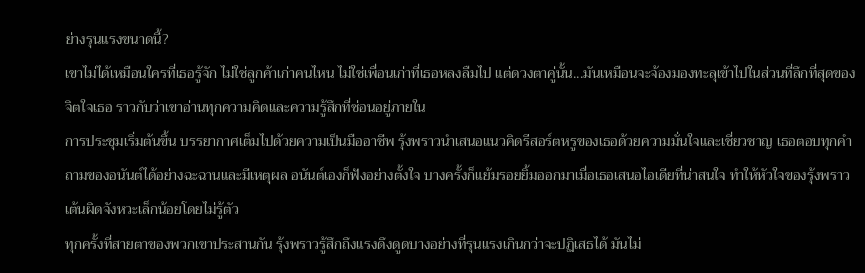ย่างรุนแรงขนาดนี้?
เขาไม่ได้เหมือนใครที่เธอรู้จัก ไม่ใช่ลูกค้าเก่าคนไหน ไม่ใช่เพื่อนเก่าที่เธอหลงลืมไป แต่ดวงตาคู่นั้น...มันเหมือนจะจ้องมองทะลุเข้าไปในส่วนที่ลึกที่สุดของจิตใจเธอ ราวกับว่าเขาอ่านทุกความคิดและความรู้สึกที่ซ่อนอยู่ภายใน
การประชุมเริ่มต้นขึ้น บรรยากาศเต็มไปด้วยความเป็นมืออาชีพ รุ้งพราวนำเสนอแนวคิดรีสอร์ตหรูของเธอด้วยความมั่นใจและเชี่ยวชาญ เธอตอบทุกคำถามของอนันต์ได้อย่างฉะฉานและมีเหตุผล อนันต์เองก็ฟังอย่างตั้งใจ บางครั้งก็แย้มรอยยิ้มออกมาเมื่อเธอเสนอไอเดียที่น่าสนใจ ทำให้หัวใจของรุ้งพราวเต้นผิดจังหวะเล็กน้อยโดยไม่รู้ตัว
ทุกครั้งที่สายตาของพวกเขาประสานกัน รุ้งพราวรู้สึกถึงแรงดึงดูดบางอย่างที่รุนแรงเกินกว่าจะปฏิเสธได้ มันไม่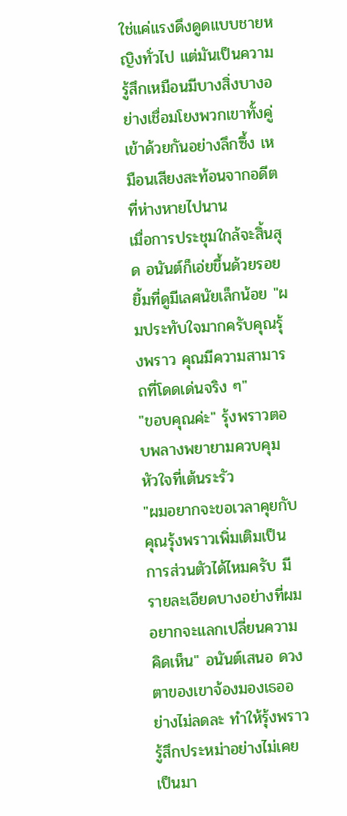ใช่แค่แรงดึงดูดแบบชายหญิงทั่วไป แต่มันเป็นความรู้สึกเหมือนมีบางสิ่งบางอย่างเชื่อมโยงพวกเขาทั้งคู่เข้าด้วยกันอย่างลึกซึ้ง เหมือนเสียงสะท้อนจากอดีตที่ห่างหายไปนาน
เมื่อการประชุมใกล้จะสิ้นสุด อนันต์ก็เอ่ยขึ้นด้วยรอยยิ้มที่ดูมีเลศนัยเล็กน้อย "ผมประทับใจมากครับคุณรุ้งพราว คุณมีความสามารถที่โดดเด่นจริง ๆ"
"ขอบคุณค่ะ" รุ้งพราวตอบพลางพยายามควบคุมหัวใจที่เต้นระรัว
"ผมอยากจะขอเวลาคุยกับคุณรุ้งพราวเพิ่มเติมเป็นการส่วนตัวได้ไหมครับ มีรายละเอียดบางอย่างที่ผมอยากจะแลกเปลี่ยนความคิดเห็น" อนันต์เสนอ ดวงตาของเขาจ้องมองเธออย่างไม่ลดละ ทำให้รุ้งพราวรู้สึกประหม่าอย่างไม่เคยเป็นมา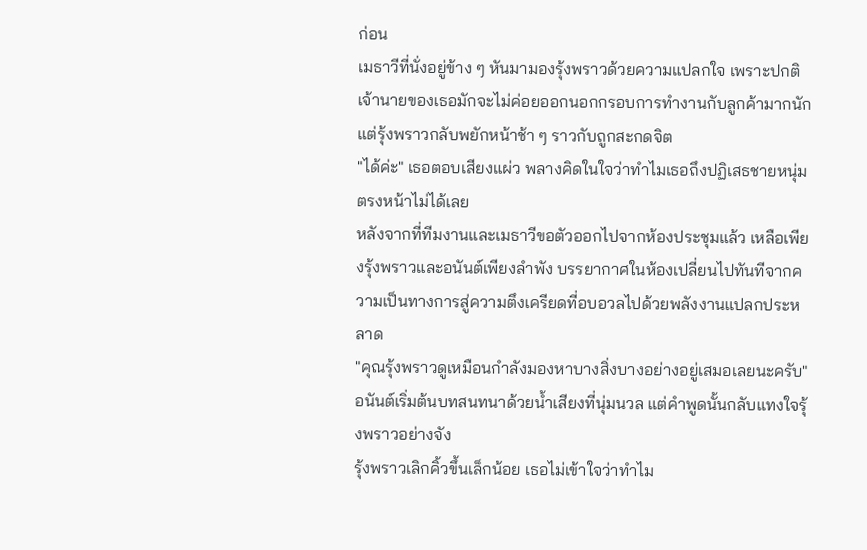ก่อน
เมธาวีที่นั่งอยู่ข้าง ๆ หันมามองรุ้งพราวด้วยความแปลกใจ เพราะปกติเจ้านายของเธอมักจะไม่ค่อยออกนอกกรอบการทำงานกับลูกค้ามากนัก แต่รุ้งพราวกลับพยักหน้าช้า ๆ ราวกับถูกสะกดจิต
"ได้ค่ะ" เธอตอบเสียงแผ่ว พลางคิดในใจว่าทำไมเธอถึงปฏิเสธชายหนุ่มตรงหน้าไม่ได้เลย
หลังจากที่ทีมงานและเมธาวีขอตัวออกไปจากห้องประชุมแล้ว เหลือเพียงรุ้งพราวและอนันต์เพียงลำพัง บรรยากาศในห้องเปลี่ยนไปทันทีจากความเป็นทางการสู่ความตึงเครียดที่อบอวลไปด้วยพลังงานแปลกประหลาด
"คุณรุ้งพราวดูเหมือนกำลังมองหาบางสิ่งบางอย่างอยู่เสมอเลยนะครับ" อนันต์เริ่มต้นบทสนทนาด้วยน้ำเสียงที่นุ่มนวล แต่คำพูดนั้นกลับแทงใจรุ้งพราวอย่างจัง
รุ้งพราวเลิกคิ้วขึ้นเล็กน้อย เธอไม่เข้าใจว่าทำไม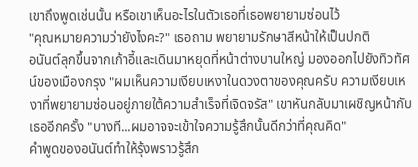เขาถึงพูดเช่นนั้น หรือเขาเห็นอะไรในตัวเธอที่เธอพยายามซ่อนไว้
"คุณหมายความว่ายังไงคะ?" เธอถาม พยายามรักษาสีหน้าให้เป็นปกติ
อนันต์ลุกขึ้นจากเก้าอี้และเดินมาหยุดที่หน้าต่างบานใหญ่ มองออกไปยังทิวทัศน์ของเมืองกรุง "ผมเห็นความเงียบเหงาในดวงตาของคุณครับ ความเงียบเหงาที่พยายามซ่อนอยู่ภายใต้ความสำเร็จที่เจิดจรัส" เขาหันกลับมาเผชิญหน้ากับเธออีกครั้ง "บางที...ผมอาจจะเข้าใจความรู้สึกนั้นดีกว่าที่คุณคิด"
คำพูดของอนันต์ทำให้รุ้งพราวรู้สึก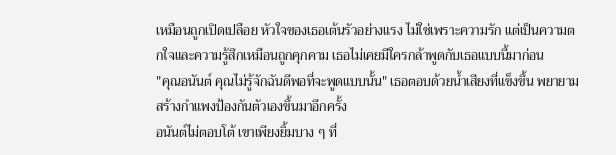เหมือนถูกเปิดเปลือย หัวใจของเธอเต้นรัวอย่างแรง ไม่ใช่เพราะความรัก แต่เป็นความตกใจและความรู้สึกเหมือนถูกคุกคาม เธอไม่เคยมีใครกล้าพูดกับเธอแบบนี้มาก่อน
"คุณอนันต์ คุณไม่รู้จักฉันดีพอที่จะพูดแบบนั้น" เธอตอบด้วยน้ำเสียงที่แข็งขึ้น พยายามสร้างกำแพงป้องกันตัวเองขึ้นมาอีกครั้ง
อนันต์ไม่ตอบโต้ เขาเพียงยิ้มบาง ๆ ที่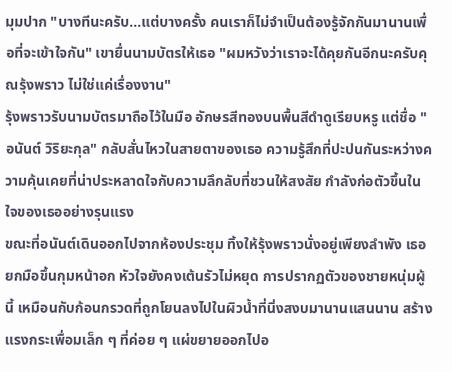มุมปาก "บางทีนะครับ...แต่บางครั้ง คนเราก็ไม่จำเป็นต้องรู้จักกันมานานเพื่อที่จะเข้าใจกัน" เขายื่นนามบัตรให้เธอ "ผมหวังว่าเราจะได้คุยกันอีกนะครับคุณรุ้งพราว ไม่ใช่แค่เรื่องงาน"
รุ้งพราวรับนามบัตรมาถือไว้ในมือ อักษรสีทองบนพื้นสีดำดูเรียบหรู แต่ชื่อ "อนันต์ วิริยะกุล" กลับสั่นไหวในสายตาของเธอ ความรู้สึกที่ปะปนกันระหว่างความคุ้นเคยที่น่าประหลาดใจกับความลึกลับที่ชวนให้สงสัย กำลังก่อตัวขึ้นในใจของเธออย่างรุนแรง
ขณะที่อนันต์เดินออกไปจากห้องประชุม ทิ้งให้รุ้งพราวนั่งอยู่เพียงลำพัง เธอยกมือขึ้นกุมหน้าอก หัวใจยังคงเต้นรัวไม่หยุด การปรากฏตัวของชายหนุ่มผู้นี้ เหมือนกับก้อนกรวดที่ถูกโยนลงไปในผิวน้ำที่นิ่งสงบมานานแสนนาน สร้างแรงกระเพื่อมเล็ก ๆ ที่ค่อย ๆ แผ่ขยายออกไปอ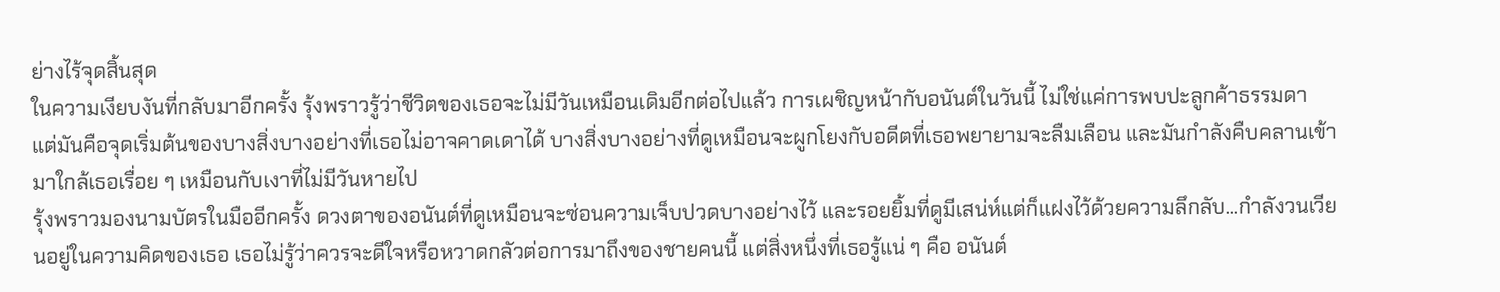ย่างไร้จุดสิ้นสุด
ในความเงียบงันที่กลับมาอีกครั้ง รุ้งพราวรู้ว่าชีวิตของเธอจะไม่มีวันเหมือนเดิมอีกต่อไปแล้ว การเผชิญหน้ากับอนันต์ในวันนี้ ไม่ใช่แค่การพบปะลูกค้าธรรมดา แต่มันคือจุดเริ่มต้นของบางสิ่งบางอย่างที่เธอไม่อาจคาดเดาได้ บางสิ่งบางอย่างที่ดูเหมือนจะผูกโยงกับอดีตที่เธอพยายามจะลืมเลือน และมันกำลังคืบคลานเข้ามาใกล้เธอเรื่อย ๆ เหมือนกับเงาที่ไม่มีวันหายไป
รุ้งพราวมองนามบัตรในมืออีกครั้ง ดวงตาของอนันต์ที่ดูเหมือนจะซ่อนความเจ็บปวดบางอย่างไว้ และรอยยิ้มที่ดูมีเสน่ห์แต่ก็แฝงไว้ด้วยความลึกลับ...กำลังวนเวียนอยู่ในความคิดของเธอ เธอไม่รู้ว่าควรจะดีใจหรือหวาดกลัวต่อการมาถึงของชายคนนี้ แต่สิ่งหนึ่งที่เธอรู้แน่ ๆ คือ อนันต์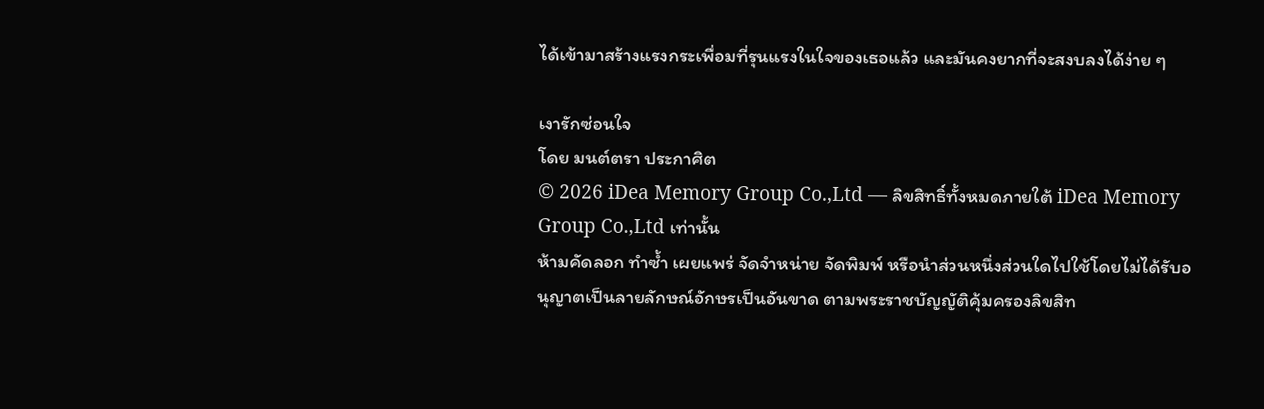ได้เข้ามาสร้างแรงกระเพื่อมที่รุนแรงในใจของเธอแล้ว และมันคงยากที่จะสงบลงได้ง่าย ๆ

เงารักซ่อนใจ
โดย มนต์ตรา ประกาศิต
© 2026 iDea Memory Group Co.,Ltd — ลิขสิทธิ์ทั้งหมดภายใต้ iDea Memory Group Co.,Ltd เท่านั้น
ห้ามคัดลอก ทำซ้ำ เผยแพร่ จัดจำหน่าย จัดพิมพ์ หรือนำส่วนหนึ่งส่วนใดไปใช้โดยไม่ได้รับอนุญาตเป็นลายลักษณ์อักษรเป็นอันขาด ตามพระราชบัญญัติคุ้มครองลิขสิท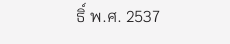ธิ์ พ.ศ. 2537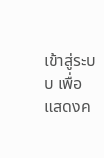เข้าสู่ระบบ เพื่อแสดงค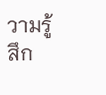วามรู้สึก